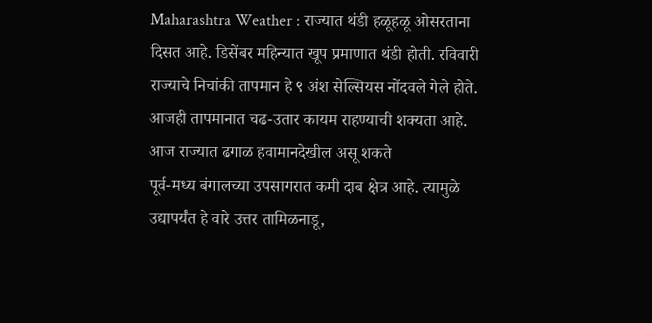Maharashtra Weather : राज्यात थंडी हळूहळू ओसरताना दिसत आहे. डिसेंबर महिन्यात खूप प्रमाणात थंडी होती. रविवारी राज्याचे निचांकी तापमान हे ९ अंश सेल्सियस नोंदवले गेले होते. आजही तापमानात चढ-उतार कायम राहण्याची शक्यता आहे. आज राज्यात ढगाळ हवामानदेखील असू शकते
पूर्व-मध्य बंगालच्या उपसागरात कमी दाब क्षेत्र आहे. त्यामुळे उद्यापर्यंत हे वारे उत्तर तामिळनाडू,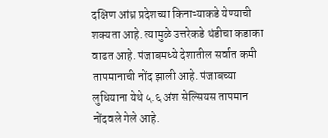दक्षिण आंध्र प्रदेशच्या किनाऱ्याकडे येण्याची शक्यता आहे. त्यामुळे उत्तरेकडे थंडीचा कडाका वाढत आहे. पंजाबमध्ये देशातील सर्वात कमी तापमानाची नोंद झाली आहे. पंजाबच्या लुधियाना येथे ५.६ अंश सेल्सियस तापमान नोंदवले गेले आहे.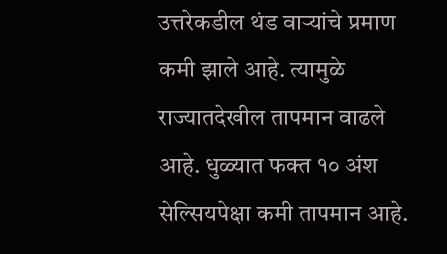उत्तरेकडील थंड वाऱ्यांचे प्रमाण कमी झाले आहे. त्यामुळे राज्यातदेखील तापमान वाढले आहे. धुळ्यात फक्त १० अंश सेल्सियपेक्षा कमी तापमान आहे.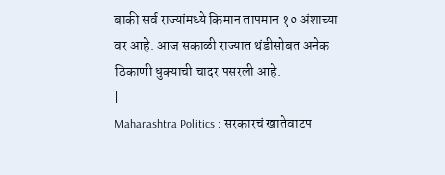बाकी सर्व राज्यांमध्ये किमान तापमान १० अंशाच्या वर आहे. आज सकाळी राज्यात थंडीसोबत अनेक ठिकाणी धुक्याची चादर पसरली आहे.
|
Maharashtra Politics : सरकारचं खातेवाटप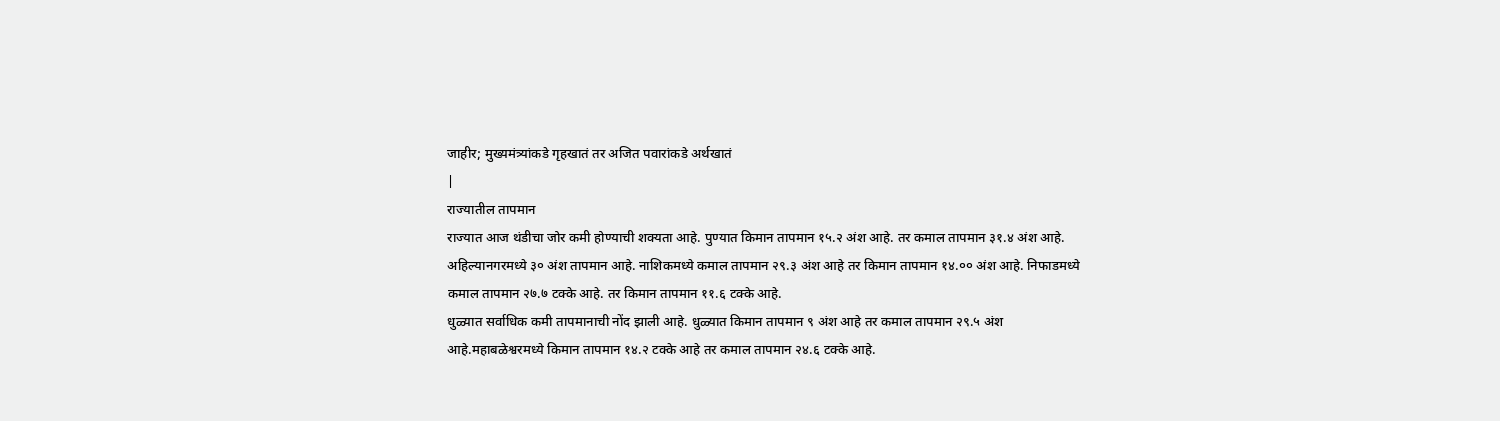जाहीर; मुख्यमंत्र्यांकडे गृहखातं तर अजित पवारांकडे अर्थखातं
|
राज्यातील तापमान
राज्यात आज थंडीचा जोर कमी होण्याची शक्यता आहे. पुण्यात किमान तापमान १५.२ अंश आहे. तर कमाल तापमान ३१.४ अंश आहे. अहिल्यानगरमध्ये ३० अंश तापमान आहे. नाशिकमध्ये कमाल तापमान २९.३ अंश आहे तर किमान तापमान १४.०० अंश आहे. निफाडमध्ये कमाल तापमान २७.७ टक्के आहे. तर किमान तापमान ११.६ टक्के आहे.
धुळ्यात सर्वाधिक कमी तापमानाची नोंद झाली आहे. धुळ्यात किमान तापमान ९ अंश आहे तर कमाल तापमान २९.५ अंश आहे.महाबळेश्वरमध्ये किमान तापमान १४.२ टक्के आहे तर कमाल तापमान २४.६ टक्के आहे.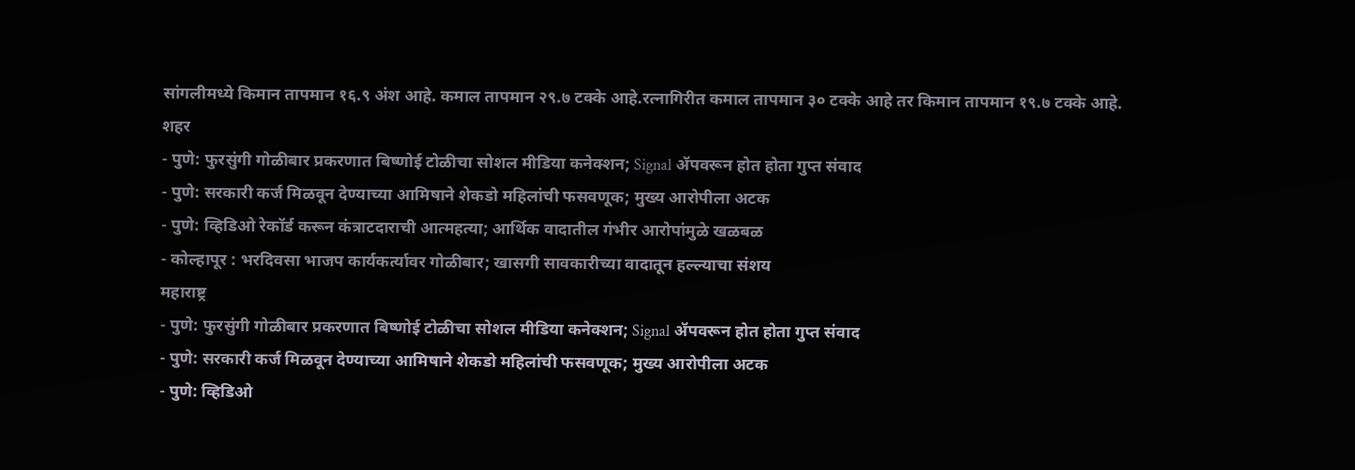सांगलीमध्ये किमान तापमान १६.९ अंश आहे. कमाल तापमान २९.७ टक्के आहे.रत्नागिरीत कमाल तापमान ३० टक्के आहे तर किमान तापमान १९.७ टक्के आहे.
शहर
- पुणे: फुरसुंगी गोळीबार प्रकरणात बिष्णोई टोळीचा सोशल मीडिया कनेक्शन; Signal ॲपवरून होत होता गुप्त संवाद
- पुणे: सरकारी कर्ज मिळवून देण्याच्या आमिषाने शेकडो महिलांची फसवणूक; मुख्य आरोपीला अटक
- पुणे: व्हिडिओ रेकॉर्ड करून कंत्राटदाराची आत्महत्या; आर्थिक वादातील गंभीर आरोपांमुळे खळबळ
- कोल्हापूर : भरदिवसा भाजप कार्यकर्त्यावर गोळीबार; खासगी सावकारीच्या वादातून हल्ल्याचा संशय
महाराष्ट्र
- पुणे: फुरसुंगी गोळीबार प्रकरणात बिष्णोई टोळीचा सोशल मीडिया कनेक्शन; Signal ॲपवरून होत होता गुप्त संवाद
- पुणे: सरकारी कर्ज मिळवून देण्याच्या आमिषाने शेकडो महिलांची फसवणूक; मुख्य आरोपीला अटक
- पुणे: व्हिडिओ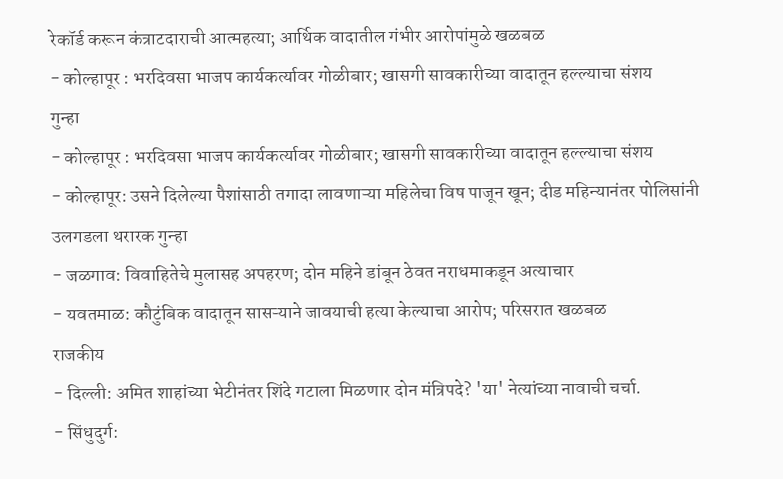रेकॉर्ड करून कंत्राटदाराची आत्महत्या; आर्थिक वादातील गंभीर आरोपांमुळे खळबळ
- कोल्हापूर : भरदिवसा भाजप कार्यकर्त्यावर गोळीबार; खासगी सावकारीच्या वादातून हल्ल्याचा संशय
गुन्हा
- कोल्हापूर : भरदिवसा भाजप कार्यकर्त्यावर गोळीबार; खासगी सावकारीच्या वादातून हल्ल्याचा संशय
- कोल्हापूर: उसने दिलेल्या पैशांसाठी तगादा लावणाऱ्या महिलेचा विष पाजून खून; दीड महिन्यानंतर पोलिसांनी उलगडला थरारक गुन्हा
- जळगाव: विवाहितेचे मुलासह अपहरण; दोन महिने डांबून ठेवत नराधमाकडून अत्याचार
- यवतमाळ: कौटुंबिक वादातून सासऱ्याने जावयाची हत्या केल्याचा आरोप; परिसरात खळबळ
राजकीय
- दिल्ली: अमित शाहांच्या भेटीनंतर शिंदे गटाला मिळणार दोन मंत्रिपदे? 'या' नेत्यांच्या नावाची चर्चा.
- सिंधुदुर्ग: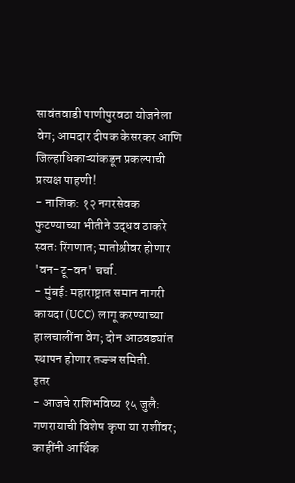सावंतवाडी पाणीपुरवठा योजनेला वेग; आमदार दीपक केसरकर आणि जिल्हाधिकाऱ्यांकडून प्रकल्पाची प्रत्यक्ष पाहणी!
- नाशिक: १२ नगरसेवक फुटण्याच्या भीतीने उद्धव ठाकरे स्वतः रिंगणात; मातोश्रीवर होणार 'वन-टू-वन' चर्चा.
- मुंबई: महाराष्ट्रात समान नागरी कायदा (UCC) लागू करण्याच्या हालचालींना वेग; दोन आठवड्यांत स्थापन होणार तज्ज्ञ समिती.
इतर
- आजचे राशिभविष्य १५ जुलै: गणरायाची विशेष कृपा या राशींवर; काहींनी आर्थिक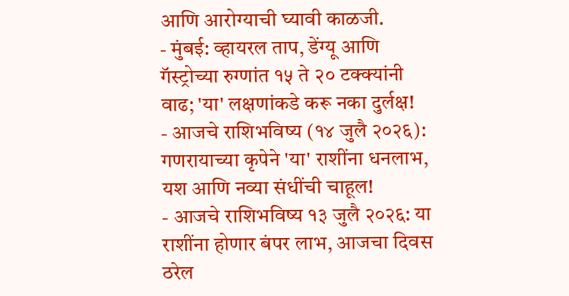आणि आरोग्याची घ्यावी काळजी.
- मुंबई: व्हायरल ताप, डेंग्यू आणि गॅस्ट्रोच्या रुग्णांत १५ ते २० टक्क्यांनी वाढ; 'या' लक्षणांकडे करू नका दुर्लक्ष!
- आजचे राशिभविष्य (१४ जुलै २०२६): गणरायाच्या कृपेने 'या' राशींना धनलाभ, यश आणि नव्या संधींची चाहूल!
- आजचे राशिभविष्य १३ जुलै २०२६: या राशींना होणार बंपर लाभ, आजचा दिवस ठरेल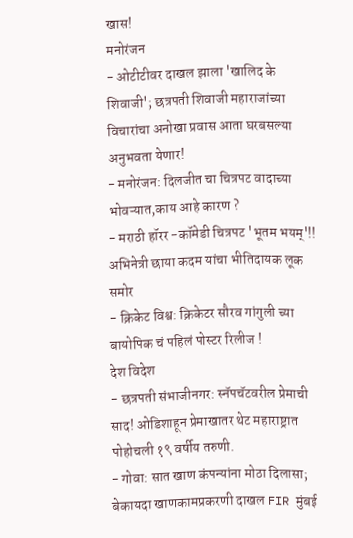खास!
मनोरंजन
- ओटीटीवर दाखल झाला 'खालिद के शिवाजी'; छत्रपती शिवाजी महाराजांच्या विचारांचा अनोखा प्रवास आता घरबसल्या अनुभवता येणार!
- मनोरंजन: दिलजीत चा चित्रपट वादाच्या भोवऱ्यात,काय आहे कारण ?
- मराठी हॉरर -कॉमेडी चित्रपट 'भूतम भयम्'!! अभिनेत्री छाया कदम यांचा भीतिदायक लूक समोर
- क्रिकेट विश्व: क्रिकेटर सौरव गांगुली च्या बायोपिक चं पहिलं पोस्टर रिलीज !
देश विदेश
- छत्रपती संभाजीनगर: स्नॅपचॅटवरील प्रेमाची साद! ओडिशाहून प्रेमाखातर थेट महाराष्ट्रात पोहोचली १९ वर्षीय तरुणी.
- गोवा: सात खाण कंपन्यांना मोठा दिलासा; बेकायदा खाणकामप्रकरणी दाखल FIR मुंबई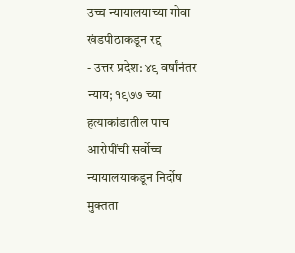उच्च न्यायालयाच्या गोवा खंडपीठाकडून रद्द
- उत्तर प्रदेश: ४९ वर्षांनंतर न्याय; १९७७ च्या हत्याकांडातील पाच आरोपींची सर्वोच्च न्यायालयाकडून निर्दोष मुक्तता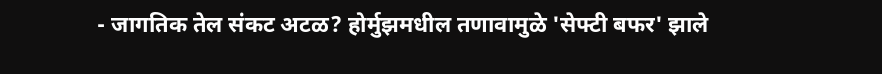- जागतिक तेल संकट अटळ? होर्मुझमधील तणावामुळे 'सेफ्टी बफर' झाले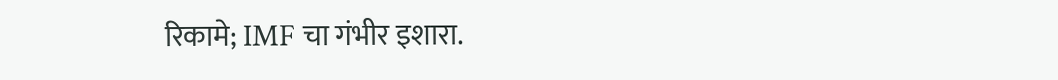रिकामे; IMF चा गंभीर इशारा.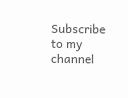Subscribe to my channel